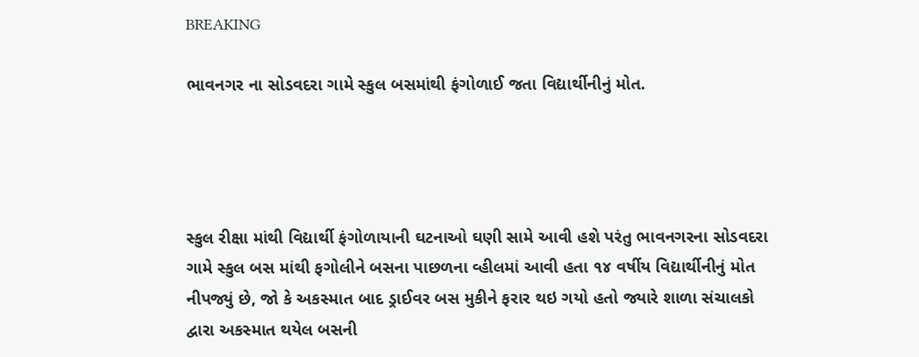BREAKING

ભાવનગર ના સોડવદરા ગામે સ્કુલ બસમાંથી ફંગોળાઈ જતા વિદ્યાર્થીનીનું મોત.




સ્કુલ રીક્ષા માંથી વિદ્યાર્થી ફંગોળાયાની ઘટનાઓ ઘણી સામે આવી હશે પરંતુ ભાવનગરના સોડવદરા ગામે સ્કુલ બસ માંથી ફગોલીને બસના પાછળના વ્હીલમાં આવી હતા ૧૪ વર્ષીય વિદ્યાર્થીનીનું મોત નીપજ્યું છે, જો કે અકસ્માત બાદ ડ્રાઈવર બસ મુકીને ફરાર થઇ ગયો હતો જ્યારે શાળા સંચાલકો દ્વારા અકસ્માત થયેલ બસની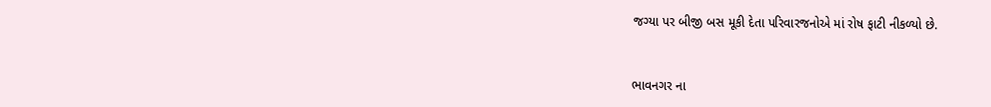જગ્યા પર બીજી બસ મૂકી દેતા પરિવારજનોએ માં રોષ ફાટી નીકળ્યો છે.


ભાવનગર ના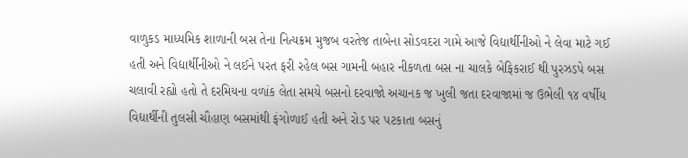વાળુકડ માધ્યમિક શાળાની બસ તેના નિત્યક્રમ મુજબ વરતેજ તાબેના સોડવદરા ગામે આજે વિદ્યાર્થીનીઓ ને લેવા માટે ગઈ હતી અને વિદ્યાર્થીનીઓ ને લઈને પરત ફરી રહેલ બસ ગામની બહાર નીકળતા બસ ના ચાલકે બેફિકરાઈ થી પુરઝડપે બસ ચલાવી રહ્યો હતો તે દરમિયના વળાંક લેતા સમયે બસનો દરવાજો અચાનક જ ખુલી જતા દરવાજામાં જ ઉભેલી ૧૪ વર્ષીય વિદ્યાર્થીની તુલસી ચૌહાણ બસમાંથી ફંગોળાઈ હતી અને રોડ પર પટકાતા બસનું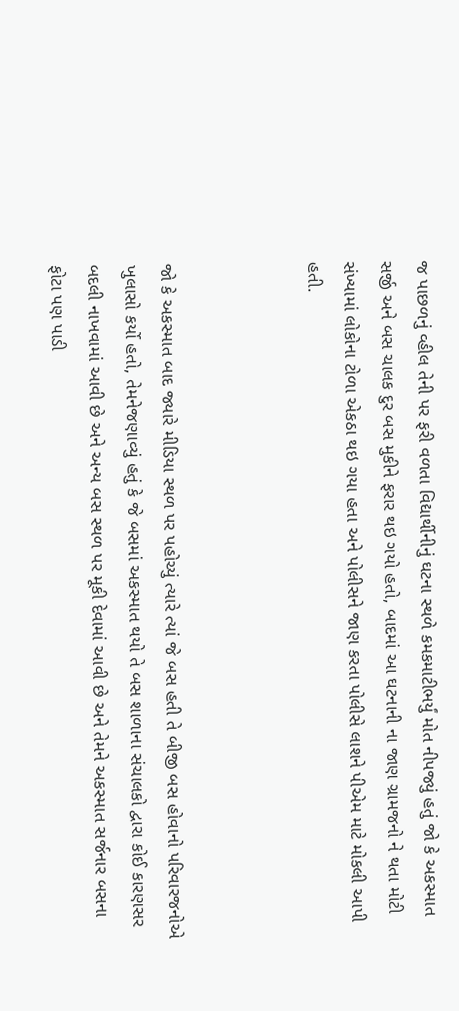જ પાછળનું વ્હીલ તેની પર ફરી વળતા વિદ્યાર્થીનીનું ઘટના સ્થળે કમકમાટીભર્યું મોત નીપજ્યું હતું જો કે અકસ્માત સર્જી અને બસ ચાલક દુર બસ મુકીને ફરાર થઇ ગયો હતો, બાદમાં આ ઘટનાની ના જાણ ગ્રામજનો ને થતા મોટી સંખ્યામાં લોકોના ટોળા એકઠા થઇ ગયા હતા અને પોલીસને જાણ કરતા પોલીસે લાશને પીએમ માટે મોકલી આપી હતી.



જો કે અકસ્માત બાદ જ્યારે મીડિયા સ્થળ પર પહોચ્યું ત્યારે ત્યાં જે બસ હતી તે બીજી બસ હોવાનો પરિવારજનોએ ખુલાસો કર્યો હતો, તેમનેજણાવ્યું હતું કે જે બસમાં અકસ્માત થયો તે બસ શાળાના સંચાલકો દ્વારા કોઈ કારણસર બદલી નાખવામાં આવી છે અને અન્ય બસ સ્થળ પર મૂકી દેવામાં આવી છે અને તેમને અકસ્માત સર્જનાર બસના ફોટા પણ પાડી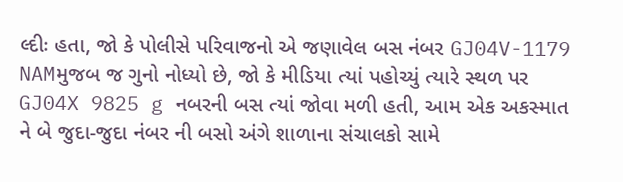લ્દીઃ હતા, જો કે પોલીસે પરિવાજનો એ જણાવેલ બસ નંબર GJ04V-1179 NAMમુજબ જ ગુનો નોધ્યો છે, જો કે મીડિયા ત્યાં પહોચ્યું ત્યારે સ્થળ પર GJ04X 9825 g નબરની બસ ત્યાં જોવા મળી હતી, આમ એક અકસ્માત ને બે જુદા-જુદા નંબર ની બસો અંગે શાળાના સંચાલકો સામે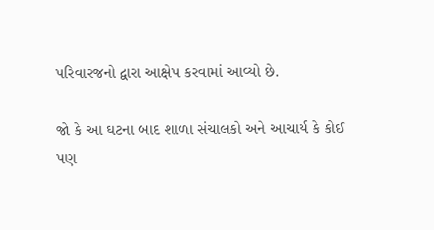પરિવારજનો દ્વારા આક્ષેપ કરવામાં આવ્યો છે.

જો કે આ ઘટના બાદ શાળા સંચાલકો અને આચાર્ય કે કોઈ પણ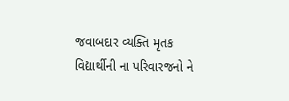જવાબદાર વ્યક્તિ મૃતક વિદ્યાર્થીની ના પરિવારજનો ને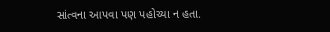સાંત્વના આપવા પણ પહોચ્યા ન હતા.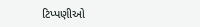ટિપ્પણીઓ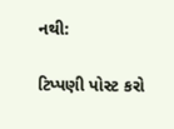નથી:

ટિપ્પણી પોસ્ટ કરો